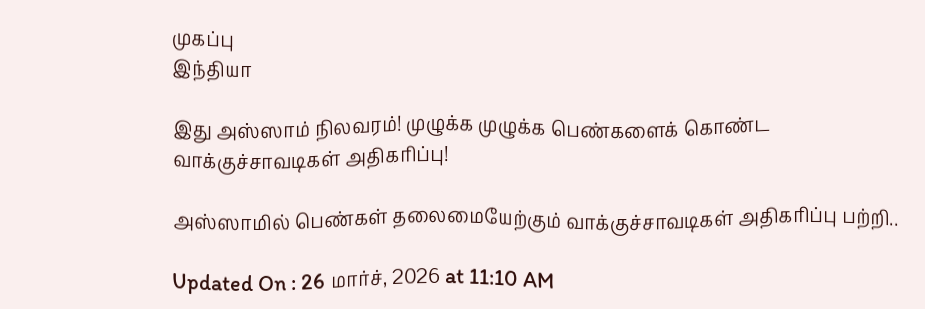முகப்பு
இந்தியா

இது அஸ்ஸாம் நிலவரம்! முழுக்க முழுக்க பெண்களைக் கொண்ட வாக்குச்சாவடிகள் அதிகரிப்பு!

அஸ்ஸாமில் பெண்கள் தலைமையேற்கும் வாக்குச்சாவடிகள் அதிகரிப்பு பற்றி..

Updated On : 26 மார்ச், 2026 at 11:10 AM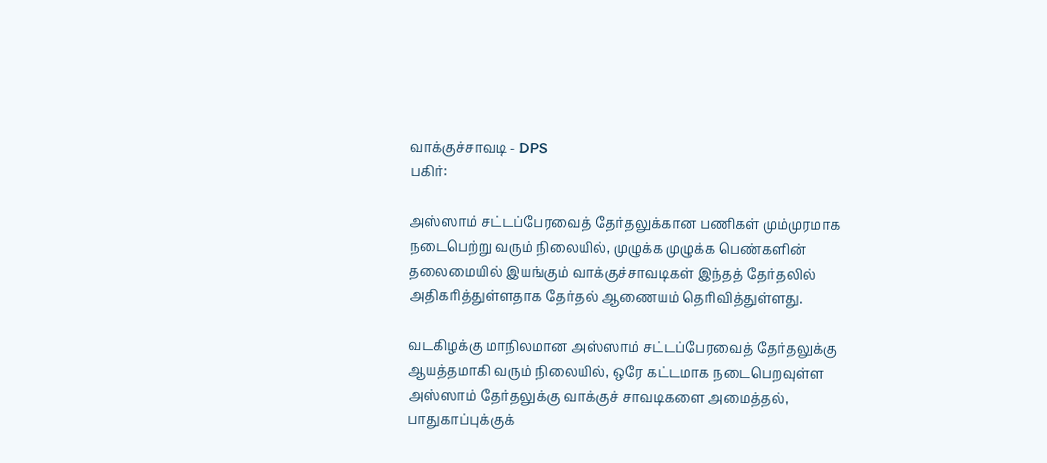வாக்குச்சாவடி - DPS
பகிர்:

அஸ்ஸாம் சட்டப்பேரவைத் தேர்தலுக்கான பணிகள் மும்முரமாக நடைபெற்று வரும் நிலையில், முழுக்க முழுக்க பெண்களின் தலைமையில் இயங்கும் வாக்குச்சாவடிகள் இந்தத் தேர்தலில் அதிகரித்துள்ளதாக தேர்தல் ஆணையம் தெரிவித்துள்ளது.

வடகிழக்கு மாநிலமான அஸ்ஸாம் சட்டப்பேரவைத் தேர்தலுக்கு ஆயத்தமாகி வரும் நிலையில், ஒரே கட்டமாக நடைபெறவுள்ள அஸ்ஸாம் தேர்தலுக்கு வாக்குச் சாவடிகளை அமைத்தல், பாதுகாப்புக்குக்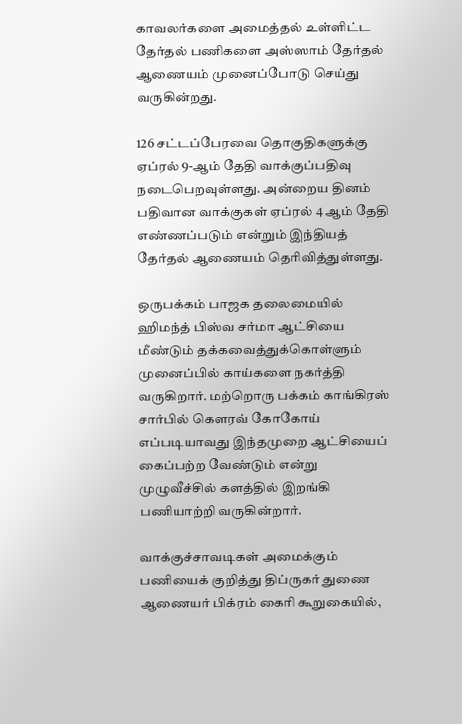காவலர்களை அமைத்தல் உள்ளிட்ட தேர்தல் பணிகளை அஸ்ஸாம் தேர்தல் ஆணையம் முனைப்போடு செய்து வருகின்றது.

126 சட்டப்பேரவை தொகுதிகளுக்கு ஏப்ரல் 9-ஆம் தேதி வாக்குப்பதிவு நடைபெறவுள்ளது. அன்றைய தினம் பதிவான வாக்குகள் ஏப்ரல் 4 ஆம் தேதி எண்ணப்படும் என்றும் இந்தியத் தேர்தல் ஆணையம் தெரிவித்துள்ளது.

ஒருபக்கம் பாஜக தலைமையில் ஹிமந்த் பிஸ்வ சர்மா ஆட்சியை மீண்டும் தக்கவைத்துக்கொள்ளும் முனைப்பில் காய்களை நகர்த்தி வருகிறார். மற்றொரு பக்கம் காங்கிரஸ் சார்பில் கௌரவ் கோகோய் எப்படியாவது இந்தமுறை ஆட்சியைப் கைப்பற்ற வேண்டும் என்று முழுவீச்சில் களத்தில் இறங்கி பணியாற்றி வருகின்றார்.

வாக்குச்சாவடிகள் அமைக்கும் பணியைக் குறித்து திப்ருகர் துணை ஆணையர் பிக்ரம் கைரி கூறுகையில்,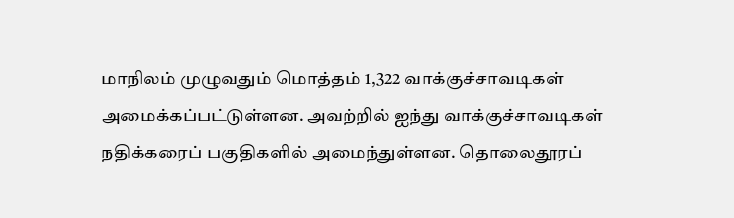மாநிலம் முழுவதும் மொத்தம் 1,322 வாக்குச்சாவடிகள் அமைக்கப்பட்டுள்ளன. அவற்றில் ஐந்து வாக்குச்சாவடிகள் நதிக்கரைப் பகுதிகளில் அமைந்துள்ளன. தொலைதூரப்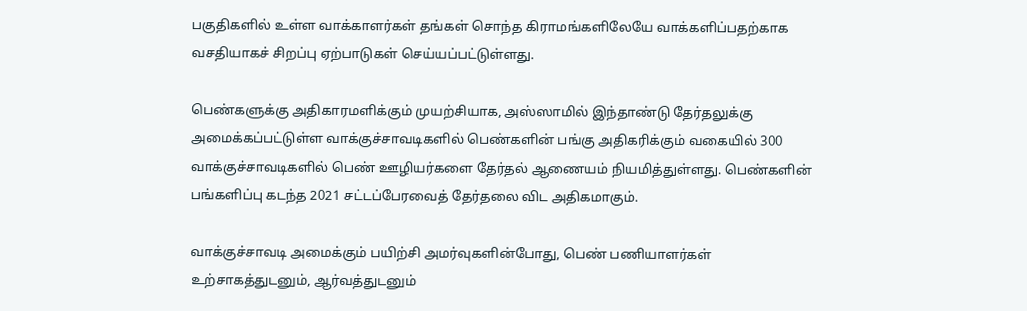பகுதிகளில் உள்ள வாக்காளர்கள் தங்கள் சொந்த கிராமங்களிலேயே வாக்களிப்பதற்காக வசதியாகச் சிறப்பு ஏற்பாடுகள் செய்யப்பட்டுள்ளது.

பெண்களுக்கு அதிகாரமளிக்கும் முயற்சியாக, அஸ்ஸாமில் இந்தாண்டு தேர்தலுக்கு அமைக்கப்பட்டுள்ள வாக்குச்சாவடிகளில் பெண்களின் பங்கு அதிகரிக்கும் வகையில் 300 வாக்குச்சாவடிகளில் பெண் ஊழியர்களை தேர்தல் ஆணையம் நியமித்துள்ளது. பெண்களின் பங்களிப்பு கடந்த 2021 சட்டப்பேரவைத் தேர்தலை விட அதிகமாகும்.

வாக்குச்சாவடி அமைக்கும் பயிற்சி அமர்வுகளின்போது, பெண் பணியாளர்கள் உற்சாகத்துடனும், ஆர்வத்துடனும்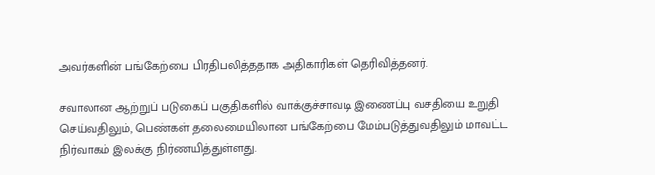அவர்களின் பங்கேற்பை பிரதிபலித்ததாக அதிகாரிகள் தெரிவித்தனர்.

சவாலான ஆற்றுப் படுகைப் பகுதிகளில் வாக்குச்சாவடி இணைப்பு வசதியை உறுதி செய்வதிலும், பெண்கள் தலைமையிலான பங்கேற்பை மேம்படுத்துவதிலும் மாவட்ட நிர்வாகம் இலக்கு நிர்ணயித்துள்ளது.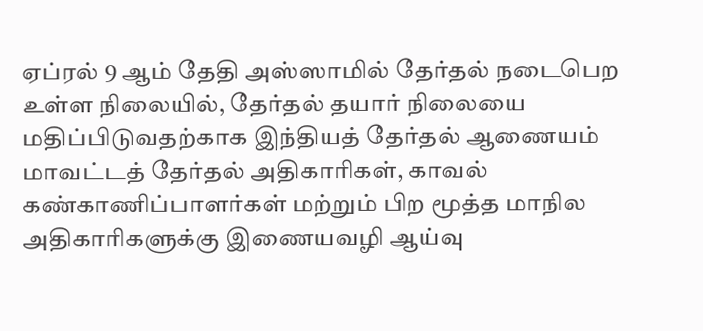ஏப்ரல் 9 ஆம் தேதி அஸ்ஸாமில் தேர்தல் நடைபெற உள்ள நிலையில், தேர்தல் தயார் நிலையை மதிப்பிடுவதற்காக இந்தியத் தேர்தல் ஆணையம் மாவட்டத் தேர்தல் அதிகாரிகள், காவல் கண்காணிப்பாளர்கள் மற்றும் பிற மூத்த மாநில அதிகாரிகளுக்கு இணையவழி ஆய்வு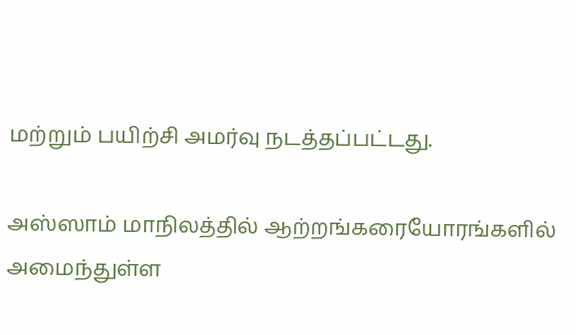மற்றும் பயிற்சி அமர்வு நடத்தப்பட்டது.

அஸ்ஸாம் மாநிலத்தில் ஆற்றங்கரையோரங்களில் அமைந்துள்ள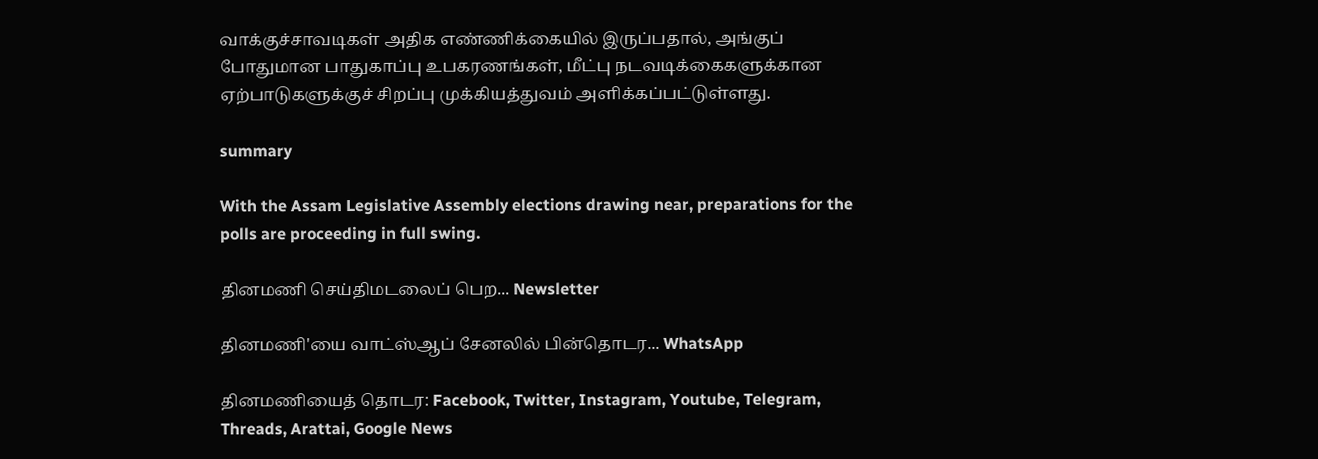வாக்குச்சாவடிகள் அதிக எண்ணிக்கையில் இருப்பதால், அங்குப் போதுமான பாதுகாப்பு உபகரணங்கள், மீட்பு நடவடிக்கைகளுக்கான ஏற்பாடுகளுக்குச் சிறப்பு முக்கியத்துவம் அளிக்கப்பட்டுள்ளது.

summary

With the Assam Legislative Assembly elections drawing near, preparations for the polls are proceeding in full swing.

தினமணி செய்திமடலைப் பெற... Newsletter

தினமணி'யை வாட்ஸ்ஆப் சேனலில் பின்தொடர... WhatsApp

தினமணியைத் தொடர: Facebook, Twitter, Instagram, Youtube, Telegram, Threads, Arattai, Google News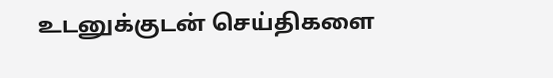உடனுக்குடன் செய்திகளை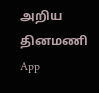அறிய தினமணி App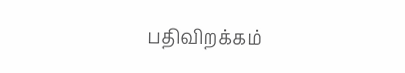பதிவிறக்கம்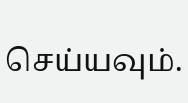செய்யவும்.